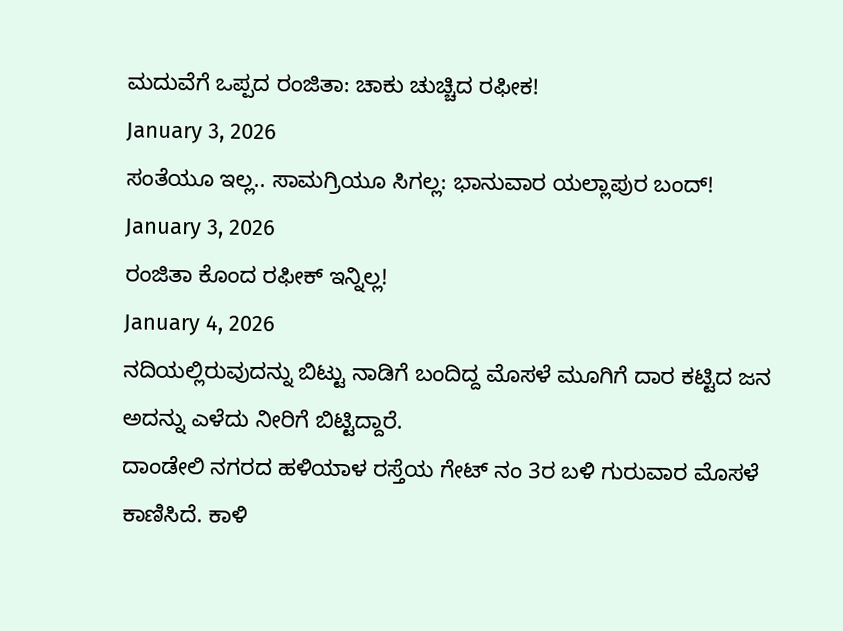ಮದುವೆಗೆ ಒಪ್ಪದ ರಂಜಿತಾ: ಚಾಕು ಚುಚ್ಚಿದ ರಫೀಕ!
January 3, 2026
ಸಂತೆಯೂ ಇಲ್ಲ.. ಸಾಮಗ್ರಿಯೂ ಸಿಗಲ್ಲ: ಭಾನುವಾರ ಯಲ್ಲಾಪುರ ಬಂದ್!
January 3, 2026
ರಂಜಿತಾ ಕೊಂದ ರಫೀಕ್ ಇನ್ನಿಲ್ಲ!
January 4, 2026
ನದಿಯಲ್ಲಿರುವುದನ್ನು ಬಿಟ್ಟು ನಾಡಿಗೆ ಬಂದಿದ್ದ ಮೊಸಳೆ ಮೂಗಿಗೆ ದಾರ ಕಟ್ಟಿದ ಜನ ಅದನ್ನು ಎಳೆದು ನೀರಿಗೆ ಬಿಟ್ಟಿದ್ದಾರೆ.
ದಾಂಡೇಲಿ ನಗರದ ಹಳಿಯಾಳ ರಸ್ತೆಯ ಗೇಟ್ ನಂ 3ರ ಬಳಿ ಗುರುವಾರ ಮೊಸಳೆ ಕಾಣಿಸಿದೆ. ಕಾಳಿ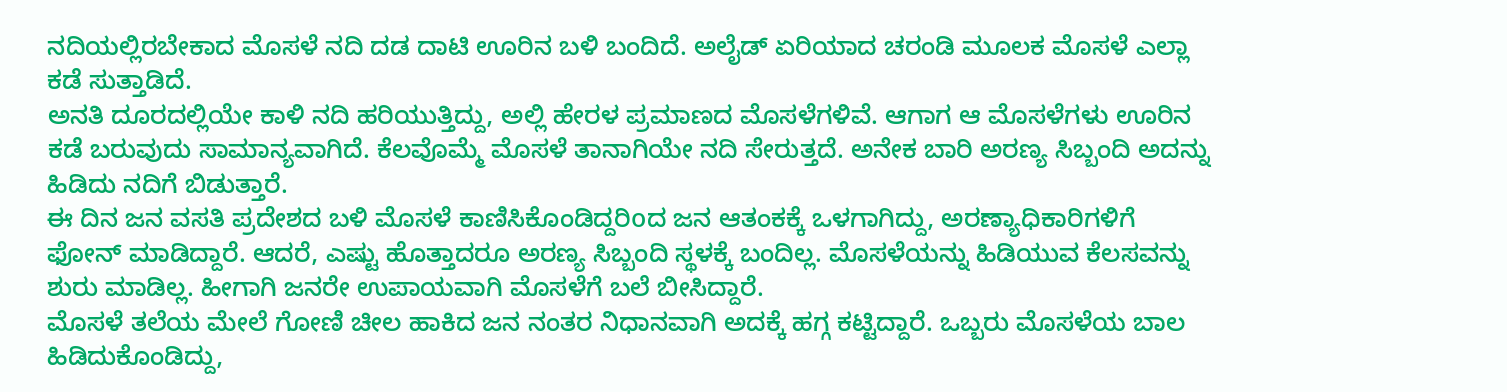ನದಿಯಲ್ಲಿರಬೇಕಾದ ಮೊಸಳೆ ನದಿ ದಡ ದಾಟಿ ಊರಿನ ಬಳಿ ಬಂದಿದೆ. ಅಲೈಡ್ ಏರಿಯಾದ ಚರಂಡಿ ಮೂಲಕ ಮೊಸಳೆ ಎಲ್ಲಾ ಕಡೆ ಸುತ್ತಾಡಿದೆ.
ಅನತಿ ದೂರದಲ್ಲಿಯೇ ಕಾಳಿ ನದಿ ಹರಿಯುತ್ತಿದ್ದು, ಅಲ್ಲಿ ಹೇರಳ ಪ್ರಮಾಣದ ಮೊಸಳೆಗಳಿವೆ. ಆಗಾಗ ಆ ಮೊಸಳೆಗಳು ಊರಿನ ಕಡೆ ಬರುವುದು ಸಾಮಾನ್ಯವಾಗಿದೆ. ಕೆಲವೊಮ್ಮೆ ಮೊಸಳೆ ತಾನಾಗಿಯೇ ನದಿ ಸೇರುತ್ತದೆ. ಅನೇಕ ಬಾರಿ ಅರಣ್ಯ ಸಿಬ್ಬಂದಿ ಅದನ್ನು ಹಿಡಿದು ನದಿಗೆ ಬಿಡುತ್ತಾರೆ.
ಈ ದಿನ ಜನ ವಸತಿ ಪ್ರದೇಶದ ಬಳಿ ಮೊಸಳೆ ಕಾಣಿಸಿಕೊಂಡಿದ್ದರಿoದ ಜನ ಆತಂಕಕ್ಕೆ ಒಳಗಾಗಿದ್ದು, ಅರಣ್ಯಾಧಿಕಾರಿಗಳಿಗೆ ಫೋನ್ ಮಾಡಿದ್ದಾರೆ. ಆದರೆ, ಎಷ್ಟು ಹೊತ್ತಾದರೂ ಅರಣ್ಯ ಸಿಬ್ಬಂದಿ ಸ್ಥಳಕ್ಕೆ ಬಂದಿಲ್ಲ. ಮೊಸಳೆಯನ್ನು ಹಿಡಿಯುವ ಕೆಲಸವನ್ನು ಶುರು ಮಾಡಿಲ್ಲ. ಹೀಗಾಗಿ ಜನರೇ ಉಪಾಯವಾಗಿ ಮೊಸಳೆಗೆ ಬಲೆ ಬೀಸಿದ್ದಾರೆ.
ಮೊಸಳೆ ತಲೆಯ ಮೇಲೆ ಗೋಣಿ ಚೀಲ ಹಾಕಿದ ಜನ ನಂತರ ನಿಧಾನವಾಗಿ ಅದಕ್ಕೆ ಹಗ್ಗ ಕಟ್ಟಿದ್ದಾರೆ. ಒಬ್ಬರು ಮೊಸಳೆಯ ಬಾಲ ಹಿಡಿದುಕೊಂಡಿದ್ದು,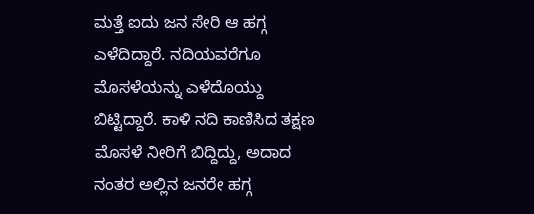ಮತ್ತೆ ಐದು ಜನ ಸೇರಿ ಆ ಹಗ್ಗ ಎಳೆದಿದ್ದಾರೆ. ನದಿಯವರೆಗೂ ಮೊಸಳೆಯನ್ನು ಎಳೆದೊಯ್ದು ಬಿಟ್ಟಿದ್ದಾರೆ. ಕಾಳಿ ನದಿ ಕಾಣಿಸಿದ ತಕ್ಷಣ ಮೊಸಳೆ ನೀರಿಗೆ ಬಿದ್ದಿದ್ದು, ಅದಾದ ನಂತರ ಅಲ್ಲಿನ ಜನರೇ ಹಗ್ಗ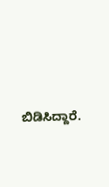ಬಿಡಿಸಿದ್ದಾರೆ.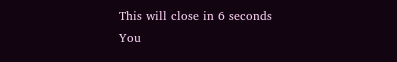This will close in 6 seconds
You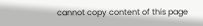cannot copy content of this page